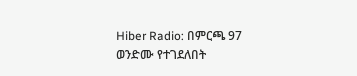Hiber Radio: በምርጫ 97 ወንድሙ የተገደለበት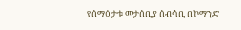የሰማዕታቱ መታሰቢያ ሰብሳቢ በኮማንድ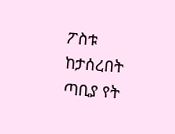ፖስቱ ከታሰረበት ጣቢያ የት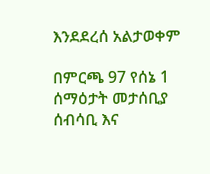እንደደረሰ አልታወቀም

በምርጫ 97 የሰኔ 1 ሰማዕታት መታሰቢያ ሰብሳቢ እና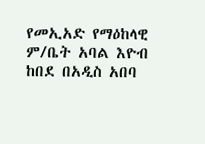የመኢአድ የማዕከላዊ ም/ቤት አባል እዮብ ከበደ በአዲስ አበባ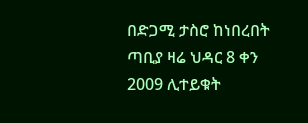በድጋሚ ታስሮ ከነበረበት ጣቢያ ዛሬ ህዳር 8 ቀን 2009 ሊተይቁት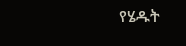የሄዱት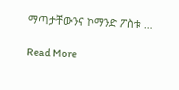ማጣታቸውንና ኮማንድ ፖስቱ …

Read More